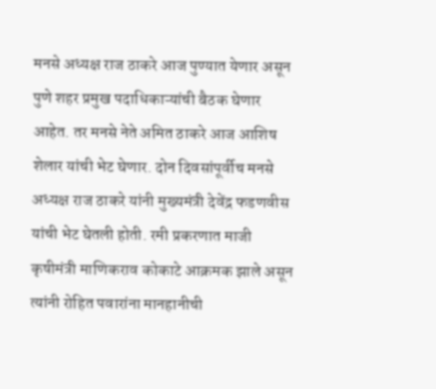मनसे अध्यक्ष राज ठाकरे आज पुण्यात येणार असून पुणे शहर प्रमुख पदाधिकाऱ्यांची बैठक घेणार आहेत. तर मनसे नेते अमित ठाकरे आज आशिष शेलार यांची भेट घेणार. दोन दिवसांपूर्वीच मनसे अध्यक्ष राज ठाकरे यांनी मुख्यमंत्री देवेंद्र फडणवीस यांची भेट घेतली होती. रमी प्रकरणात माजी कृषीमंत्री माणिकराव कोकाटे आक्रमक झाले असून त्यांनी रोहित पवारांना मानहानीची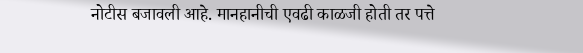नोटीस बजावली आहे. मानहानीची एवढी काळजी होती तर पत्ते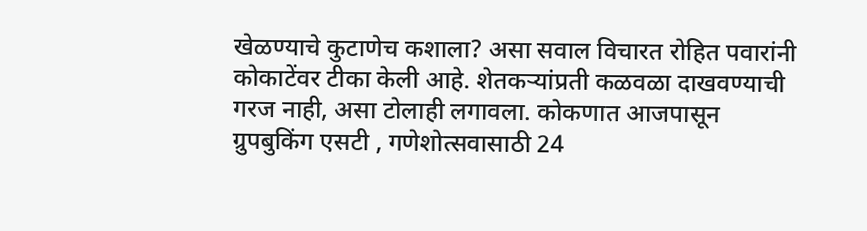खेळण्याचे कुटाणेच कशाला? असा सवाल विचारत रोहित पवारांनी कोकाटेंवर टीका केली आहे. शेतकऱ्यांप्रती कळवळा दाखवण्याची गरज नाही, असा टोलाही लगावला. कोकणात आजपासून ग्रुपबुकिंग एसटी , गणेशोत्सवासाठी 24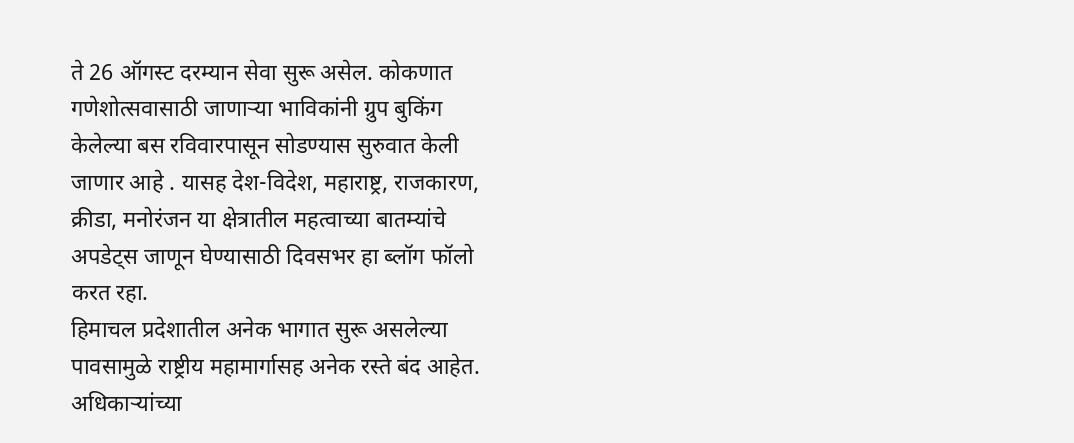ते 26 ऑगस्ट दरम्यान सेवा सुरू असेल. कोकणात गणेशोत्सवासाठी जाणाऱ्या भाविकांनी ग्रुप बुकिंग केलेल्या बस रविवारपासून सोडण्यास सुरुवात केली जाणार आहे . यासह देश-विदेश, महाराष्ट्र, राजकारण, क्रीडा, मनोरंजन या क्षेत्रातील महत्वाच्या बातम्यांचे अपडेट्स जाणून घेण्यासाठी दिवसभर हा ब्लॉग फॉलो करत रहा.
हिमाचल प्रदेशातील अनेक भागात सुरू असलेल्या पावसामुळे राष्ट्रीय महामार्गासह अनेक रस्ते बंद आहेत. अधिकाऱ्यांच्या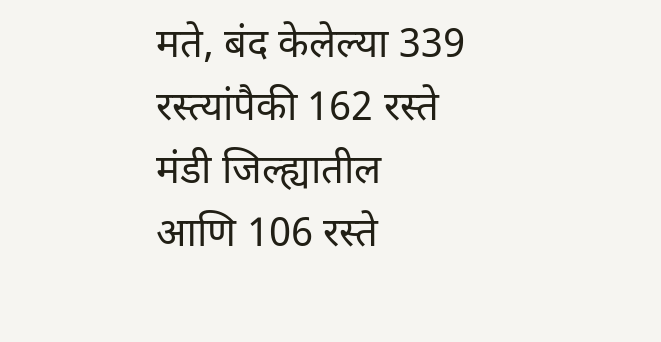मते, बंद केलेल्या 339 रस्त्यांपैकी 162 रस्ते मंडी जिल्ह्यातील आणि 106 रस्ते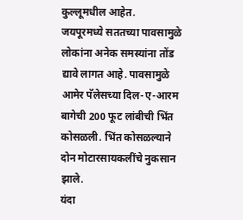कुल्लूमधील आहेत.
जयपूरमध्ये सततच्या पावसामुळे लोकांना अनेक समस्यांना तोंड द्यावे लागत आहे. पावसामुळे आमेर पॅलेसच्या दिल-ए-आरम बागेची 200 फूट लांबीची भिंत कोसळली. भिंत कोसळल्याने दोन मोटारसायकलींचे नुकसान झाले.
यंदा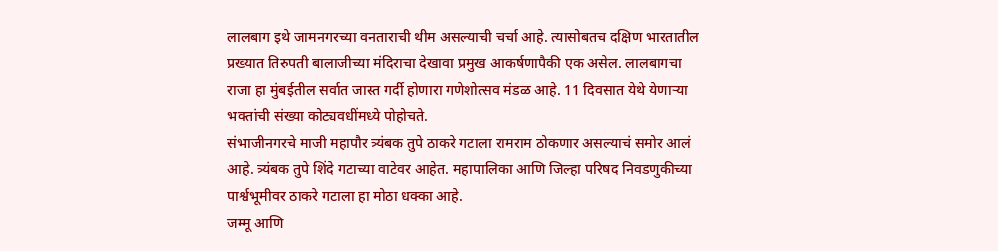लालबाग इथे जामनगरच्या वनताराची थीम असल्याची चर्चा आहे. त्यासोबतच दक्षिण भारतातील प्रख्यात तिरुपती बालाजीच्या मंदिराचा देखावा प्रमुख आकर्षणापैकी एक असेल. लालबागचा राजा हा मुंबईतील सर्वात जास्त गर्दी होणारा गणेशोत्सव मंडळ आहे. 11 दिवसात येथे येणाऱ्या भक्तांची संख्या कोट्यवधींमध्ये पोहोचते.
संभाजीनगरचे माजी महापौर त्र्यंबक तुपे ठाकरे गटाला रामराम ठोकणार असल्याचं समोर आलं आहे. त्र्यंबक तुपे शिंदे गटाच्या वाटेवर आहेत. महापालिका आणि जिल्हा परिषद निवडणुकीच्या पार्श्वभूमीवर ठाकरे गटाला हा मोठा धक्का आहे.
जम्मू आणि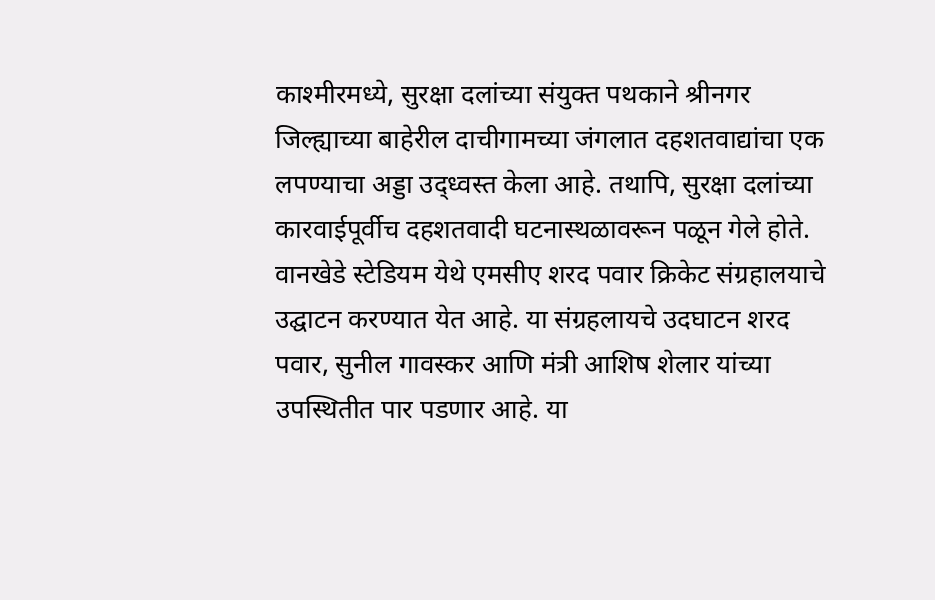काश्मीरमध्ये, सुरक्षा दलांच्या संयुक्त पथकाने श्रीनगर जिल्ह्याच्या बाहेरील दाचीगामच्या जंगलात दहशतवाद्यांचा एक लपण्याचा अड्डा उद्ध्वस्त केला आहे. तथापि, सुरक्षा दलांच्या कारवाईपूर्वीच दहशतवादी घटनास्थळावरून पळून गेले होते.
वानखेडे स्टेडियम येथे एमसीए शरद पवार क्रिकेट संग्रहालयाचे उद्घाटन करण्यात येत आहे. या संग्रहलायचे उदघाटन शरद पवार, सुनील गावस्कर आणि मंत्री आशिष शेलार यांच्या उपस्थितीत पार पडणार आहे. या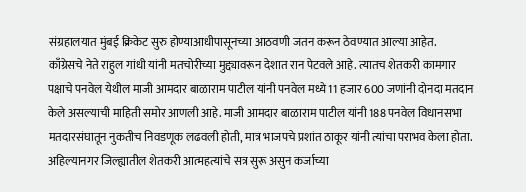संग्रहालयात मुंबई क्रिकेट सुरु होण्याआधीपासूनच्या आठवणी जतन करून ठेवण्यात आल्या आहेत.
काँग्रेसचे नेते राहुल गांधी यांनी मतचोरीच्या मुद्द्यावरून देशात रान पेटवले आहे. त्यातच शेतकरी कामगार पक्षाचे पनवेल येथील माजी आमदार बाळाराम पाटील यांनी पनवेल मध्ये 11 हजार 600 जणांनी दोनदा मतदान केले असल्याची माहिती समोर आणली आहे. माजी आमदार बाळाराम पाटील यांनी 188 पनवेल विधानसभा मतदारसंघातून नुकतीच निवडणूक लढवली होती, मात्र भाजपचे प्रशांत ठाकूर यांनी त्यांचा पराभव केला होता.
अहिल्यानगर जिल्ह्यातील शेतकरी आत्महत्यांचे सत्र सुरू असुन कर्जाच्या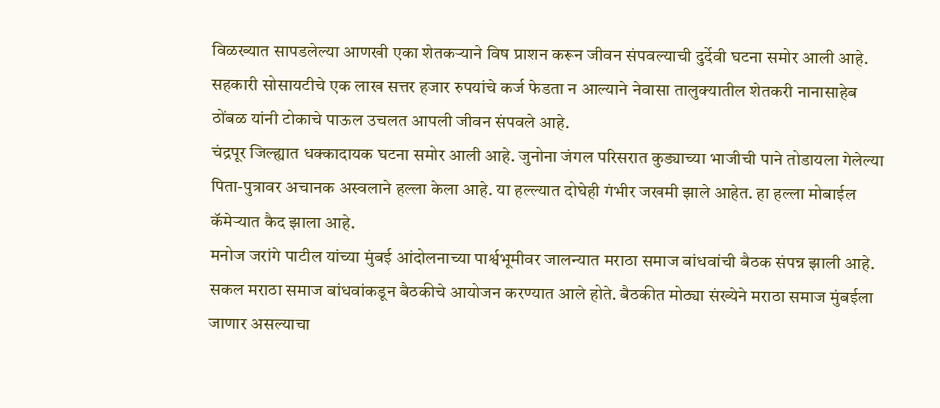विळख्यात सापडलेल्या आणखी एका शेतकऱ्याने विष प्राशन करून जीवन संपवल्याची दुर्देवी घटना समोर आली आहे. सहकारी सोसायटीचे एक लाख सत्तर हजार रुपयांचे कर्ज फेडता न आल्याने नेवासा तालुक्यातील शेतकरी नानासाहेब ठोंबळ यांनी टोकाचे पाऊल उचलत आपली जीवन संपवले आहे.
चंद्रपूर जिल्ह्यात धक्कादायक घटना समोर आली आहे. जुनोना जंगल परिसरात कुड्याच्या भाजीची पाने तोडायला गेलेल्या पिता-पुत्रावर अचानक अस्वलाने हल्ला केला आहे. या हल्ल्यात दोघेही गंभीर जखमी झाले आहेत. हा हल्ला मोबाईल कॅमेऱ्यात कैद झाला आहे.
मनोज जरांगे पाटील यांच्या मुंबई आंदोलनाच्या पार्श्वभूमीवर जालन्यात मराठा समाज बांधवांची बैठक संपन्न झाली आहे. सकल मराठा समाज बांधवांकडून बैठकीचे आयोजन करण्यात आले होते. बैठकीत मोठ्या संख्येने मराठा समाज मुंबईला जाणार असल्याचा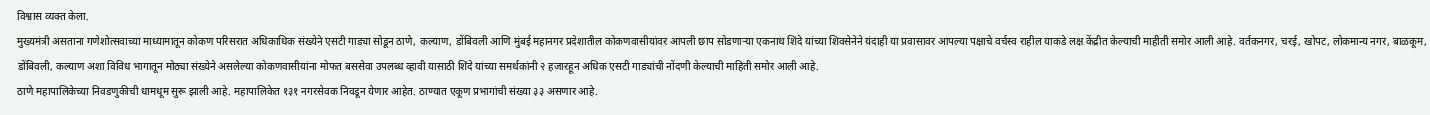विश्वास व्यक्त केला.
मुख्यमंत्री असताना गणेशोत्सवाच्या माध्यामातून कोकण परिसरात अधिकाधिक संख्येने एसटी गाड्या सोडून ठाणे, कल्याण, डोंबिवली आणि मुंबई महानगर प्रदेशातील कोकणवासीयांवर आपली छाप सोडणाऱ्या एकनाथ शिंदे यांच्या शिवसेनेने यंदाही या प्रवासावर आपल्या पक्षाचे वर्चस्व राहील याकडे लक्ष केंद्रीत केल्याची माहीती समोर आली आहे. वर्तकनगर, चरई, खोपट, लोकमान्य नगर, बाळकूम, डोंबिवली, कल्याण अशा विविध भागातून मोठ्या संख्येने असलेल्या कोकणवासीयांना मोफत बससेवा उपलब्ध व्हावी यासाठी शिंदे यांच्या समर्थकांनी २ हजारहून अधिक एसटी गाड्यांची नोंदणी केल्याची माहिती समोर आली आहे.
ठाणे महापालिकेच्या निवडणुकीची धामधूम सुरू झाली आहे. महापालिकेत १३१ नगरसेवक निवडून येणार आहेत. ठाण्यात एकूण प्रभागांची संख्या ३३ असणार आहे.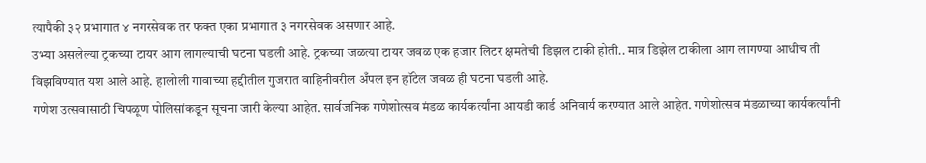त्यापैकी ३२ प्रभागात ४ नगरसेवक तर फक्त एका प्रभागात ३ नगरसेवक असणार आहे.
उभ्या असलेल्या ट्रकच्या टायर आग लागल्याची घटना घडली आहे. ट्रकच्या जळत्या टायर जवळ एक हजार लिटर क्षमतेची डिझल टाकी होती.. मात्र डिझेल टाकीला आग लागण्या आधीच ती विझविण्यात यश आले आहे. हालोली गावाच्या हद्दीतील गुजरात वाहिनीवरील अँपल इन हॉटेल जवळ ही घटना घडली आहे.
गणेश उत्सवासाठी चिपळूण पोलिसांकडून सूचना जारी केल्या आहेत. सार्वजनिक गणेशोत्सव मंडळ कार्यकर्त्यांना आयडी कार्ड अनिवार्य करण्यात आले आहेत. गणेशोत्सव मंडळाच्या कार्यकर्त्यांनी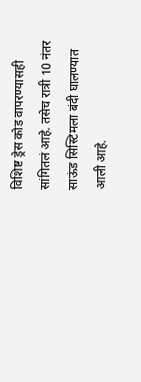विशिष्ट ड्रेस कोड वापरण्यासही सांगितलं आहे. तसेच रात्री 10 नंतर साऊंड सिस्टिमला बंदी घालण्यात आली आहे.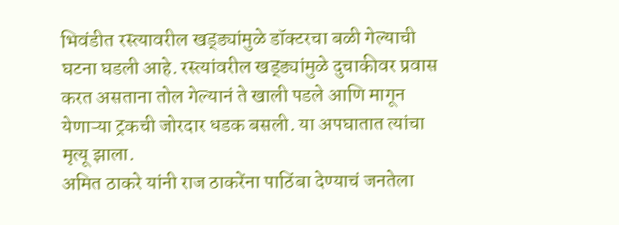भिवंडीत रस्त्यावरील खड्ड्यांमुळे डॉक्टरचा बळी गेल्याची घटना घडली आहे. रस्त्यांवरील खड्ड्यांमुळे दुचाकीवर प्रवास करत असताना तोल गेल्यानं ते खाली पडले आणि मागून येणाऱ्या ट्रकची जोरदार धडक बसली. या अपघातात त्यांचा मृत्यू झाला.
अमित ठाकरे यांनी राज ठाकरेंना पाठिंबा देण्याचं जनतेला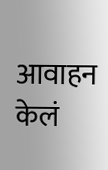आवाहन केलं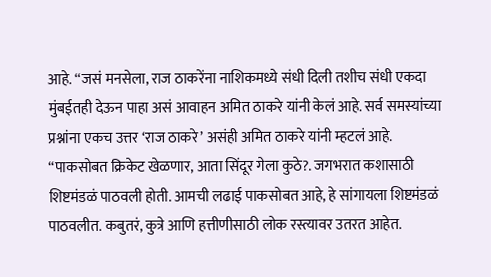आहे. “जसं मनसेला, राज ठाकरेंना नाशिकमध्ये संधी दिली तशीच संधी एकदा मुंबईतही देऊन पाहा असं आवाहन अमित ठाकरे यांनी केलं आहे. सर्व समस्यांच्या प्रश्नांना एकच उत्तर ‘राज ठाकरे’ असंही अमित ठाकरे यांनी म्हटलं आहे.
“पाकसोबत क्रिकेट खेळणार, आता सिंदूर गेला कुठे?. जगभरात कशासाठी शिष्टमंडळं पाठवली होती. आमची लढाई पाकसोबत आहे, हे सांगायला शिष्टमंडळं पाठवलीत. कबुतरं, कुत्रे आणि हत्तीणीसाठी लोक रस्त्यावर उतरत आहेत.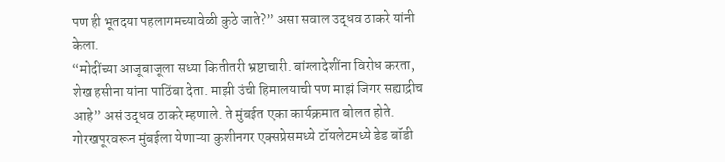पण ही भूतदया पहलागमच्यावेळी कुठे जाते?” असा सवाल उद्धव ठाकरे यांनी केला.
“मोदींच्या आजूबाजूला सध्या कितीतरी भ्रष्टाचारी. बांग्लादेशींना विरोध करता, शेख हसीना यांना पाठिंबा देता. माझी उंची हिमालयाची पण माझं जिगर सह्याद्रीच आहे” असं उद्धव ठाकरे म्हणाले. ते मुंबईत एका कार्यक्रमात बोलत होते.
गोरखपूरवरून मुंबईला येणाऱ्या कुशीनगर एक्सप्रेसमध्ये टॉयलेटमध्ये डेड बॉडी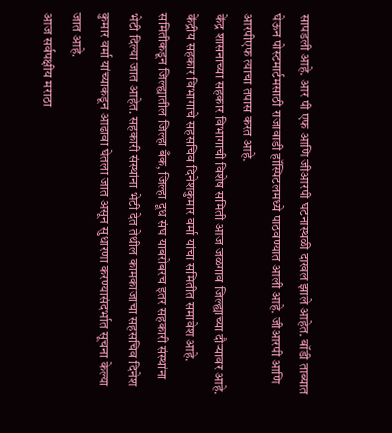सापडली आहे. आर पी एफ आणि जीआरपी घटनास्थळी दाखल झाले आहेत. बॉडी ताब्यात घेऊन पोस्टमार्टमसाठी राजावाडी हॉस्पिटलमध्ये पाठवण्यात आली आहे. जीआरपी आणि आरपीएफ त्याचा तपास करत आहे.
केंद्र शासनाच्या सहकार विभागाची विशेष समिती आज जळगाव जिल्ह्याच्या दौऱ्यावर आहे. केंद्रीय सहकार विभागाचे सहसचिव दिनेशकुमार वर्मा यांचा समितीत समावेश आहे. समितीकडून जिल्ह्यातील जिल्हा बँक, जिल्हा दूध संघ याबरोबरच इतर सहकारी संस्थांना भेटी दिल्या जात आहेत. सहकारी संस्थांना भेटी देत तेथील कामकाजाचा सहसचिव दिनेश कुमार वर्मा यांच्याकडून आढावा घेतला जात असून सुधारणा करण्यासंदर्भात सूचना केल्या जात आहे.
आज सर्वपक्षीय मराठा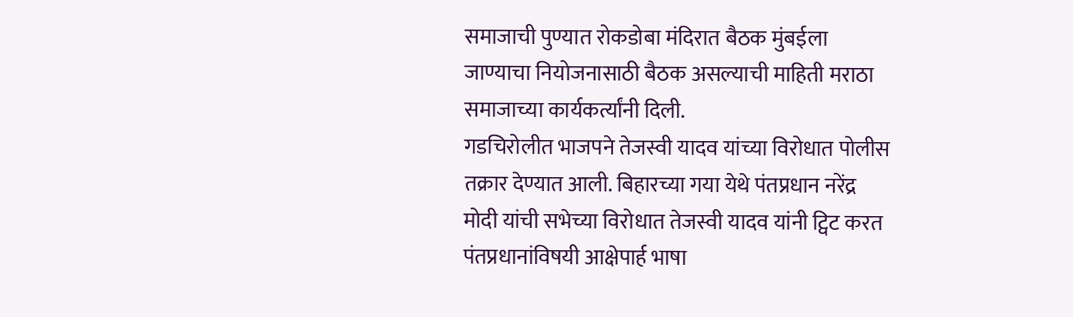समाजाची पुण्यात रोकडोबा मंदिरात बैठक मुंबईला जाण्याचा नियोजनासाठी बैठक असल्याची माहिती मराठा समाजाच्या कार्यकर्त्यांनी दिली.
गडचिरोलीत भाजपने तेजस्वी यादव यांच्या विरोधात पोलीस तक्रार देण्यात आली. बिहारच्या गया येथे पंतप्रधान नरेंद्र मोदी यांची सभेच्या विरोधात तेजस्वी यादव यांनी ट्विट करत पंतप्रधानांविषयी आक्षेपार्ह भाषा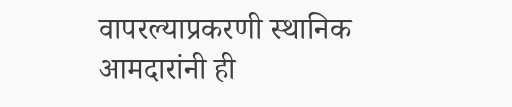वापरल्याप्रकरणी स्थानिक आमदारांनी ही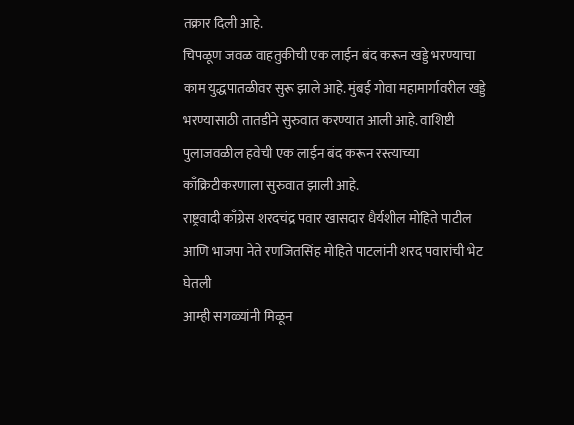तक्रार दिली आहे.
चिपळूण जवळ वाहतुकीची एक लाईन बंद करून खड्डे भरण्याचा काम युद्धपातळीवर सुरू झाले आहे. मुंबई गोवा महामार्गावरील खड्डे भरण्यासाठी तातडीने सुरुवात करण्यात आली आहे. वाशिष्टी पुलाजवळील हवेची एक लाईन बंद करून रस्त्याच्या काँक्रिटीकरणाला सुरुवात झाली आहे.
राष्ट्रवादी काँग्रेस शरदचंद्र पवार खासदार धैर्यशील मोहिते पाटील आणि भाजपा नेते रणजितसिंह मोहिते पाटलांनी शरद पवारांची भेट घेतली
आम्ही सगळ्यांनी मिळून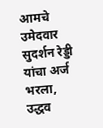आमचे उमेदवार सुदर्शन रेड्डी यांचा अर्ज भरला, उद्धव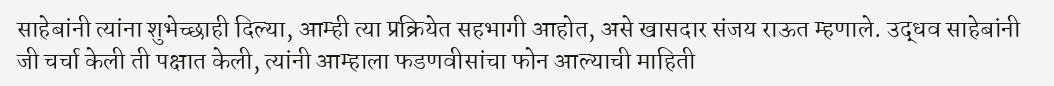साहेबांनी त्यांना शुभेच्छाही दिल्या, आम्ही त्या प्रक्रियेत सहभागी आहोत, असे खासदार संजय राऊत म्हणाले. उद्धव साहेबांनी जी चर्चा केली ती पक्षात केली, त्यांनी आम्हाला फडणवीसांचा फोन आल्याची माहिती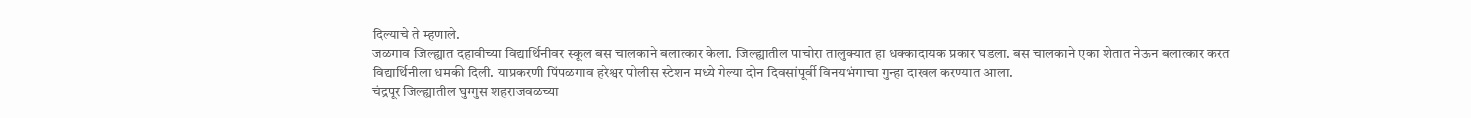दिल्याचे ते म्हणाले.
जळगाव जिल्ह्यात दहावीच्या विद्यार्थिनीवर स्कूल बस चालकाने बलात्कार केला. जिल्ह्यातील पाचोरा तालुक्यात हा धक्कादायक प्रकार घडला. बस चालकाने एका शेतात नेऊन बलात्कार करत विद्यार्थिनीला धमकी दिली. याप्रकरणी पिंपळगाव हरेश्वर पोलीस स्टेशन मध्ये गेल्या दोन दिवसांपूर्वी विनयभंगाचा गुन्हा दाखल करण्यात आला.
चंद्रपूर जिल्ह्यातील घुग्गुस शहराजवळच्या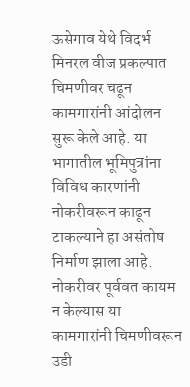ऊसेगाव येथे विदर्भ मिनरल वीज प्रकल्पात चिमणीवर चढून कामगारांनी आंदोलन सुरू केले आहे. या भागातील भूमिपुत्रांना विविध कारणांनी नोकरीवरून काढून टाकल्याने हा असंतोष निर्माण झाला आहे. नोकरीवर पूर्ववत कायम न केल्यास या कामगारांनी चिमणीवरून उडी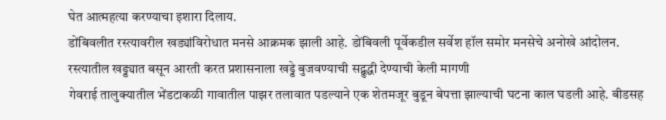घेत आत्महत्या करण्याचा इशारा दिलाय.
डोंबिवलीत रस्त्यावरील खड्यांविरोधात मनसे आक्रमक झाली आहे. डोंबिवली पूर्वेकडील सर्वेश हॉल समोर मनसेचे अनोखे आंदोलन. रस्त्यातील खड्ड्यात बसून आरती करत प्रशासनाला खड्डे बुजवण्याची सद्बुद्धी देण्याची केली मागणी
गेवराई तालुक्यातील भेंडटाकळी गावातील पाझर तलावात पडल्याने एक शेतमजूर बुडून बेपत्ता झाल्याची घटना काल घडली आहे. बीडसह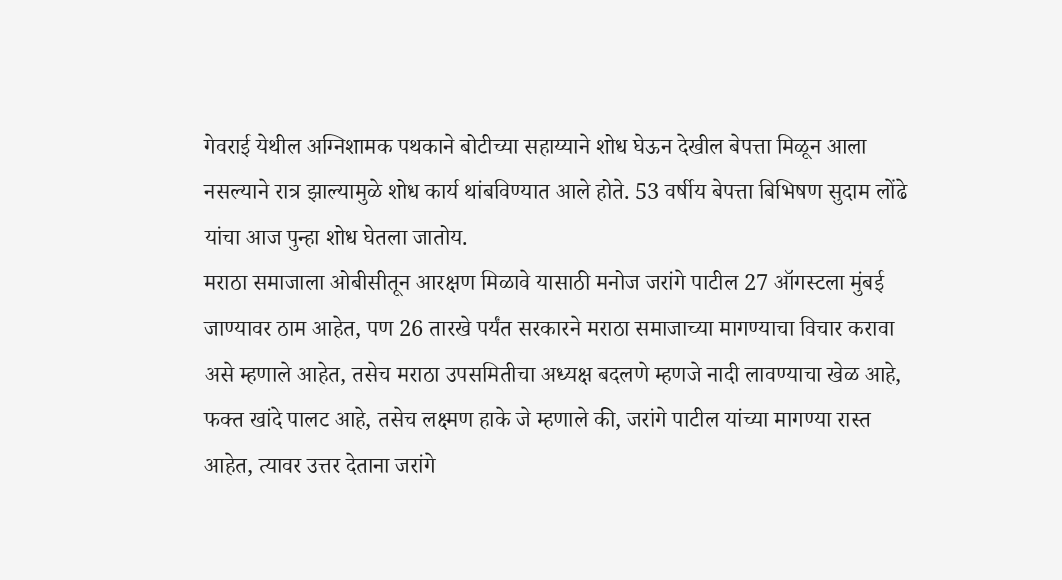गेवराई येथील अग्निशामक पथकाने बोटीच्या सहाय्याने शोध घेऊन देखील बेपत्ता मिळून आला नसल्याने रात्र झाल्यामुळे शोध कार्य थांबविण्यात आले होते. 53 वर्षीय बेपत्ता बिभिषण सुदाम लोंढे यांचा आज पुन्हा शोध घेतला जातोय.
मराठा समाजाला ओबीसीतून आरक्षण मिळावे यासाठी मनोज जरांगे पाटील 27 ऑगस्टला मुंबई जाण्यावर ठाम आहेत, पण 26 तारखे पर्यंत सरकारने मराठा समाजाच्या मागण्याचा विचार करावा असे म्हणाले आहेत, तसेच मराठा उपसमितीचा अध्यक्ष बदलणे म्हणजे नादी लावण्याचा खेळ आहे, फक्त खांदे पालट आहे, तसेच लक्ष्मण हाके जे म्हणाले की, जरांगे पाटील यांच्या मागण्या रास्त आहेत, त्यावर उत्तर देताना जरांगे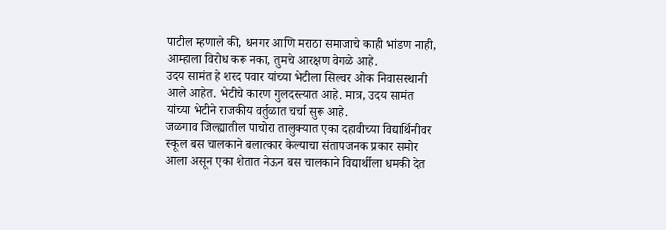पाटील म्हणाले की, धनगर आणि मराठा समाजाचे काही भांडण नाही, आम्हाला विरोध करू नका, तुमचे आरक्षण वेगळे आहे.
उदय सामंत हे शरद पवार यांच्या भेटीला सिल्वर ओक निवासस्थानी आले आहेत. भेटीचे कारण गुलदस्त्यात आहे. मात्र, उदय सामंत यांच्या भेटीने राजकीय वर्तुळात चर्चा सुरू आहे.
जळगाव जिल्ह्यातील पाचोरा तालुक्यात एका दहावीच्या विद्यार्थिनीवर स्कूल बस चालकाने बलात्कार केल्याचा संतापजनक प्रकार समोर आला असून एका शेतात नेऊन बस चालकाने विद्यार्थीला धमकी देत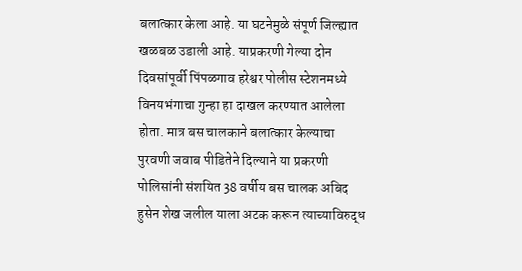बलात्कार केला आहे. या घटनेमुळे संपूर्ण जिल्ह्यात खळबळ उडाली आहे. याप्रकरणी गेल्या दोन दिवसांपूर्वी पिंपळगाव हरेश्वर पोलीस स्टेशनमध्ये विनयभंगाचा गुन्हा हा दाखल करण्यात आलेला होता. मात्र बस चालकाने बलात्कार केल्याचा पुरवणी जवाब पीडितेने दिल्याने या प्रकरणी पोलिसांनी संशयित 38 वर्षीय बस चालक अबिद हुसेन शेख जलील याला अटक करून त्याच्याविरुद्ध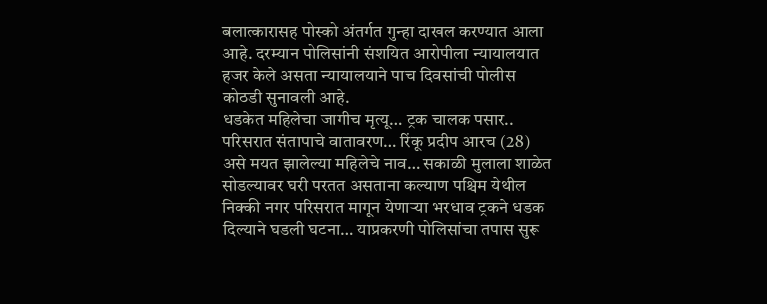बलात्कारासह पोस्को अंतर्गत गुन्हा दाखल करण्यात आला आहे. दरम्यान पोलिसांनी संशयित आरोपीला न्यायालयात हजर केले असता न्यायालयाने पाच दिवसांची पोलीस कोठडी सुनावली आहे.
धडकेत महिलेचा जागीच मृत्यू… ट्रक चालक पसार.. परिसरात संतापाचे वातावरण… रिंकू प्रदीप आरच (28) असे मयत झालेल्या महिलेचे नाव… सकाळी मुलाला शाळेत सोडल्यावर घरी परतत असताना कल्याण पश्चिम येथील निक्की नगर परिसरात मागून येणाऱ्या भरधाव ट्रकने धडक दिल्याने घडली घटना… याप्रकरणी पोलिसांचा तपास सुरू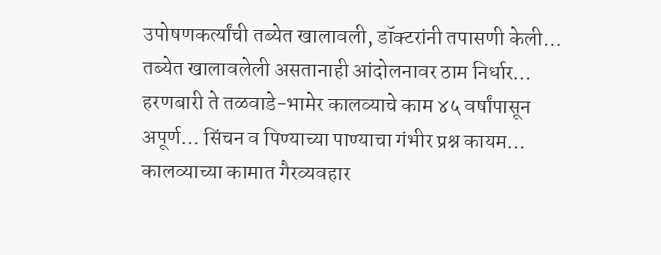उपोषणकर्त्यांची तब्येत खालावली, डॉक्टरांनी तपासणी केली… तब्येत खालावलेली असतानाही आंदोलनावर ठाम निर्धार… हरणबारी ते तळवाडे-भामेर कालव्याचे काम ४५ वर्षांपासून अपूर्ण… सिंचन व पिण्याच्या पाण्याचा गंभीर प्रश्न कायम… कालव्याच्या कामात गैरव्यवहार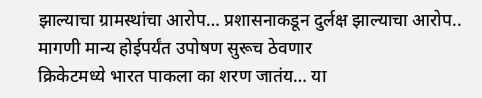झाल्याचा ग्रामस्थांचा आरोप… प्रशासनाकडून दुर्लक्ष झाल्याचा आरोप.. मागणी मान्य होईपर्यंत उपोषण सुरूच ठेवणार
क्रिकेटमध्ये भारत पाकला का शरण जातंय… या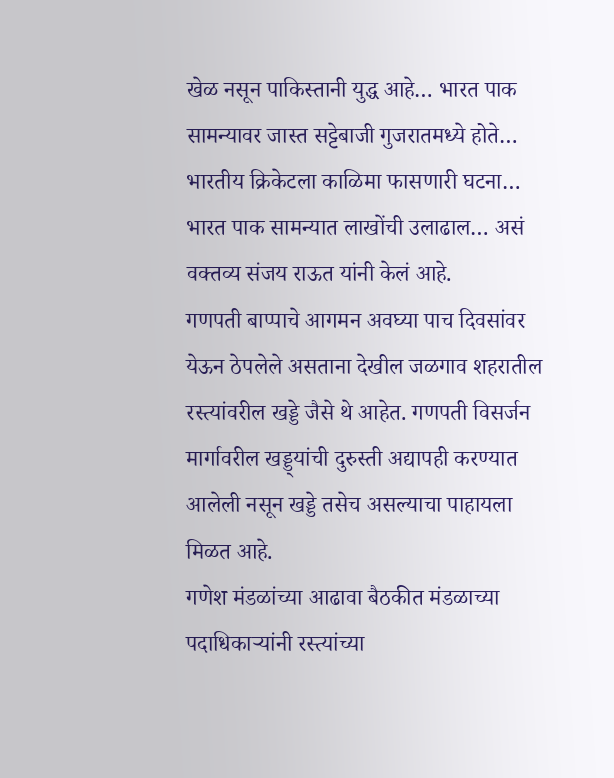खेळ नसून पाकिस्तानी युद्ध आहे… भारत पाक सामन्यावर जास्त सट्टेबाजी गुजरातमध्ये होते… भारतीय क्रिकेटला काळिमा फासणारी घटना… भारत पाक सामन्यात लाखोंची उलाढाल… असं वक्तव्य संजय राऊत यांनी केलं आहे.
गणपती बाप्पाचे आगमन अवघ्या पाच दिवसांवर येऊन ठेपलेले असताना देखील जळगाव शहरातील रस्त्यांवरील खड्डे जैसे थे आहेत. गणपती विसर्जन मार्गावरील खड्ड्यांची दुरुस्ती अद्यापही करण्यात आलेली नसून खड्डे तसेच असल्याचा पाहायला मिळत आहे.
गणेश मंडळांच्या आढावा बैठकीत मंडळाच्या पदाधिकाऱ्यांनी रस्त्यांच्या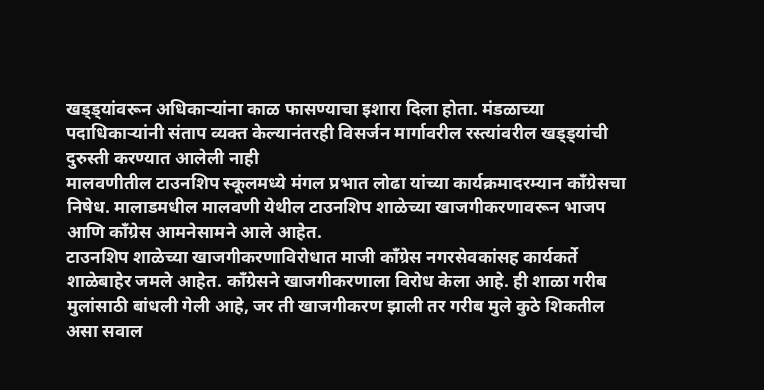खड्ड्यांवरून अधिकाऱ्यांना काळ फासण्याचा इशारा दिला होता. मंडळाच्या पदाधिकाऱ्यांनी संताप व्यक्त केल्यानंतरही विसर्जन मार्गावरील रस्त्यांवरील खड्ड्यांची दुरुस्ती करण्यात आलेली नाही
मालवणीतील टाउनशिप स्कूलमध्ये मंगल प्रभात लोढा यांच्या कार्यक्रमादरम्यान काँग्रेसचा निषेध. मालाडमधील मालवणी येथील टाउनशिप शाळेच्या खाजगीकरणावरून भाजप आणि काँग्रेस आमनेसामने आले आहेत.
टाउनशिप शाळेच्या खाजगीकरणाविरोधात माजी काँग्रेस नगरसेवकांसह कार्यकर्ते शाळेबाहेर जमले आहेत. काँग्रेसने खाजगीकरणाला विरोध केला आहे. ही शाळा गरीब मुलांसाठी बांधली गेली आहे, जर ती खाजगीकरण झाली तर गरीब मुले कुठे शिकतील असा सवाल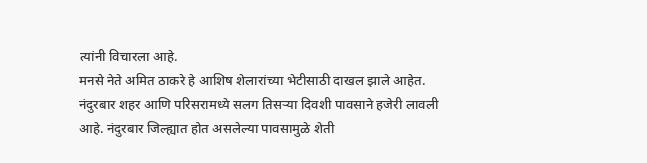त्यांनी विचारला आहे.
मनसे नेते अमित ठाकरे हे आशिष शेलारांच्या भेटीसाठी दाखल झाले आहेत.
नंदुरबार शहर आणि परिसरामध्ये सलग तिसऱ्या दिवशी पावसाने हजेरी लावली आहे. नंदुरबार जिल्ह्यात होत असलेल्या पावसामुळे शेती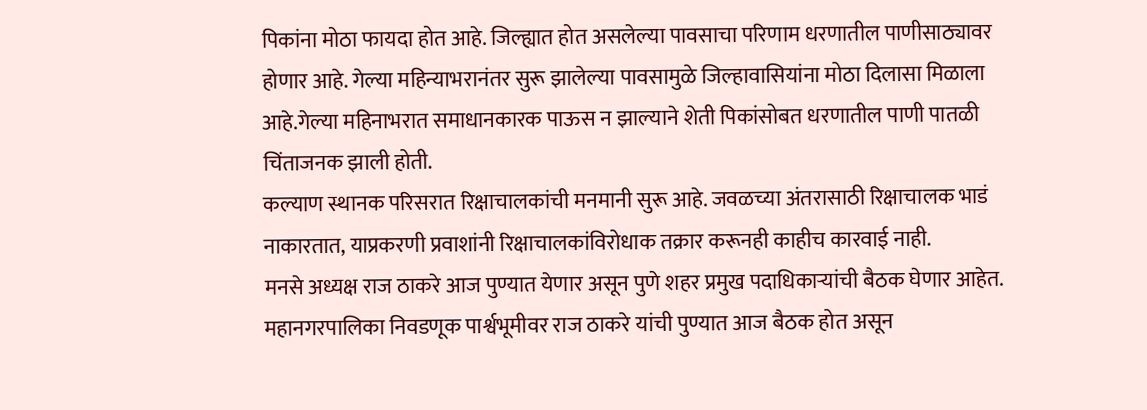पिकांना मोठा फायदा होत आहे. जिल्ह्यात होत असलेल्या पावसाचा परिणाम धरणातील पाणीसाठ्यावर होणार आहे. गेल्या महिन्याभरानंतर सुरू झालेल्या पावसामुळे जिल्हावासियांना मोठा दिलासा मिळाला आहे.गेल्या महिनाभरात समाधानकारक पाऊस न झाल्याने शेती पिकांसोबत धरणातील पाणी पातळी चिंताजनक झाली होती.
कल्याण स्थानक परिसरात रिक्षाचालकांची मनमानी सुरू आहे. जवळच्या अंतरासाठी रिक्षाचालक भाडं नाकारतात, याप्रकरणी प्रवाशांनी रिक्षाचालकांविरोधाक तक्रार करूनही काहीच कारवाई नाही.
मनसे अध्यक्ष राज ठाकरे आज पुण्यात येणार असून पुणे शहर प्रमुख पदाधिकाऱ्यांची बैठक घेणार आहेत. महानगरपालिका निवडणूक पार्श्वभूमीवर राज ठाकरे यांची पुण्यात आज बैठक होत असून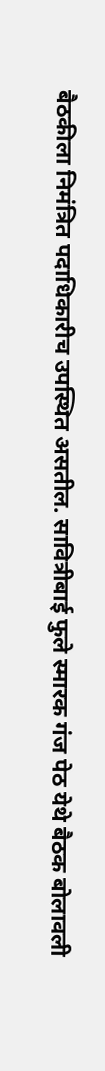बैठकीला निमंत्रित पदाधिकारीच उपस्थित असतील. सावित्रीबाई फुले स्मारक गंज पेठ येथे बैठक बोलावली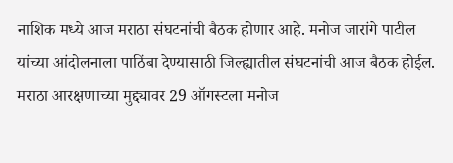नाशिक मध्ये आज मराठा संघटनांची बैठक होणार आहे. मनोज जारांगे पाटील यांच्या आंदोलनाला पाठिंबा देण्यासाठी जिल्ह्यातील संघटनांची आज बैठक होईल. मराठा आरक्षणाच्या मुद्द्यावर 29 ऑगस्टला मनोज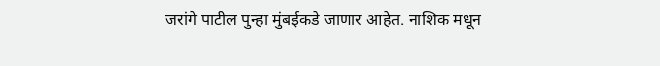जरांगे पाटील पुन्हा मुंबईकडे जाणार आहेत. नाशिक मधून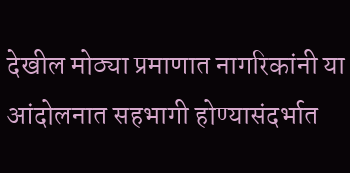देखील मोठ्या प्रमाणात नागरिकांनी या आंदोलनात सहभागी होण्यासंदर्भात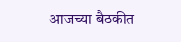आजच्या बैठकीत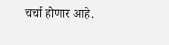चर्चा होणार आहे.